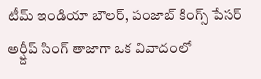టీమ్ ఇండియా బౌలర్, పంజాబ్ కింగ్స్ పేసర్ అర్ష్దీప్ సింగ్ తాజాగా ఒక వివాదంలో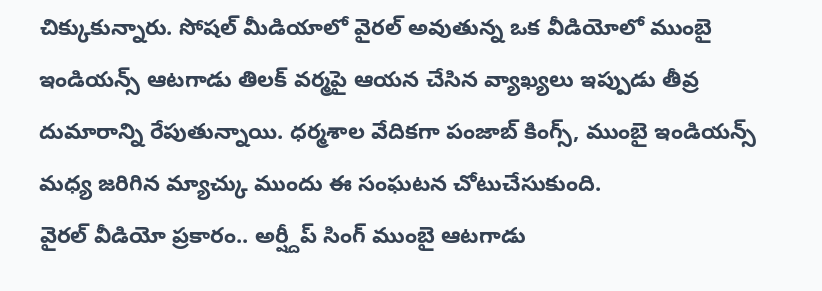చిక్కుకున్నారు. సోషల్ మీడియాలో వైరల్ అవుతున్న ఒక వీడియోలో ముంబై ఇండియన్స్ ఆటగాడు తిలక్ వర్మపై ఆయన చేసిన వ్యాఖ్యలు ఇప్పుడు తీవ్ర దుమారాన్ని రేపుతున్నాయి. ధర్మశాల వేదికగా పంజాబ్ కింగ్స్, ముంబై ఇండియన్స్ మధ్య జరిగిన మ్యాచ్కు ముందు ఈ సంఘటన చోటుచేసుకుంది.
వైరల్ వీడియో ప్రకారం.. అర్ష్దీప్ సింగ్ ముంబై ఆటగాడు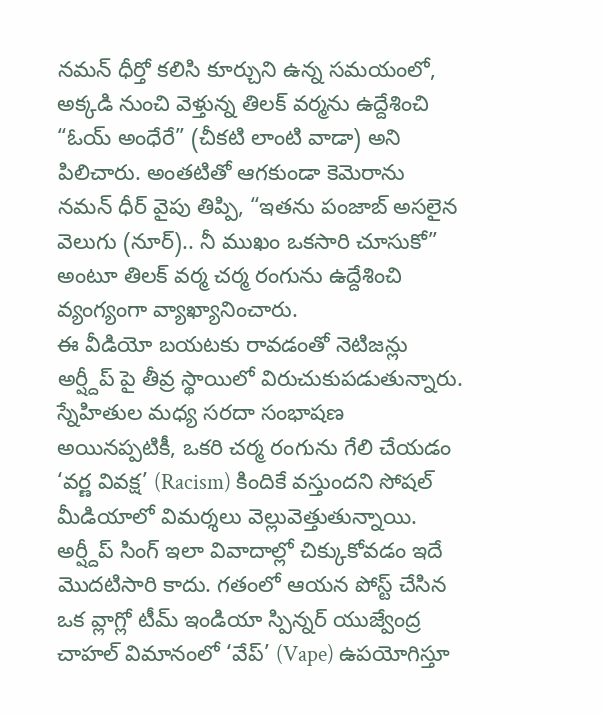నమన్ ధీర్తో కలిసి కూర్చుని ఉన్న సమయంలో, అక్కడి నుంచి వెళ్తున్న తిలక్ వర్మను ఉద్దేశించి “ఓయ్ అంధేరే” (చీకటి లాంటి వాడా) అని పిలిచారు. అంతటితో ఆగకుండా కెమెరాను నమన్ ధీర్ వైపు తిప్పి, “ఇతను పంజాబ్ అసలైన వెలుగు (నూర్).. నీ ముఖం ఒకసారి చూసుకో” అంటూ తిలక్ వర్మ చర్మ రంగును ఉద్దేశించి వ్యంగ్యంగా వ్యాఖ్యానించారు.
ఈ వీడియో బయటకు రావడంతో నెటిజన్లు అర్ష్దీప్ పై తీవ్ర స్థాయిలో విరుచుకుపడుతున్నారు. స్నేహితుల మధ్య సరదా సంభాషణ అయినప్పటికీ, ఒకరి చర్మ రంగును గేలి చేయడం ‘వర్ణ వివక్ష’ (Racism) కిందికే వస్తుందని సోషల్ మీడియాలో విమర్శలు వెల్లువెత్తుతున్నాయి. అర్ష్దీప్ సింగ్ ఇలా వివాదాల్లో చిక్కుకోవడం ఇదే మొదటిసారి కాదు. గతంలో ఆయన పోస్ట్ చేసిన ఒక వ్లాగ్లో టీమ్ ఇండియా స్పిన్నర్ యుజ్వేంద్ర చాహల్ విమానంలో ‘వేప్’ (Vape) ఉపయోగిస్తూ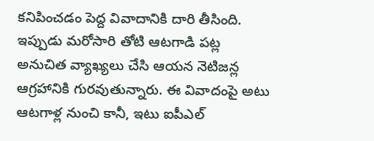కనిపించడం పెద్ద వివాదానికి దారి తీసింది. ఇప్పుడు మరోసారి తోటి ఆటగాడి పట్ల అనుచిత వ్యాఖ్యలు చేసి ఆయన నెటిజన్ల ఆగ్రహానికి గురవుతున్నారు. ఈ వివాదంపై అటు ఆటగాళ్ల నుంచి కానీ, ఇటు ఐపీఎల్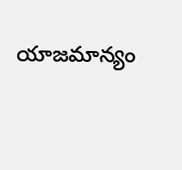యాజమాన్యం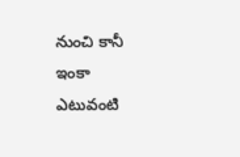నుంచి కానీ ఇంకా ఎటువంటి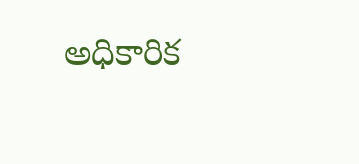అధికారిక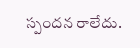స్పందన రాలేదు.